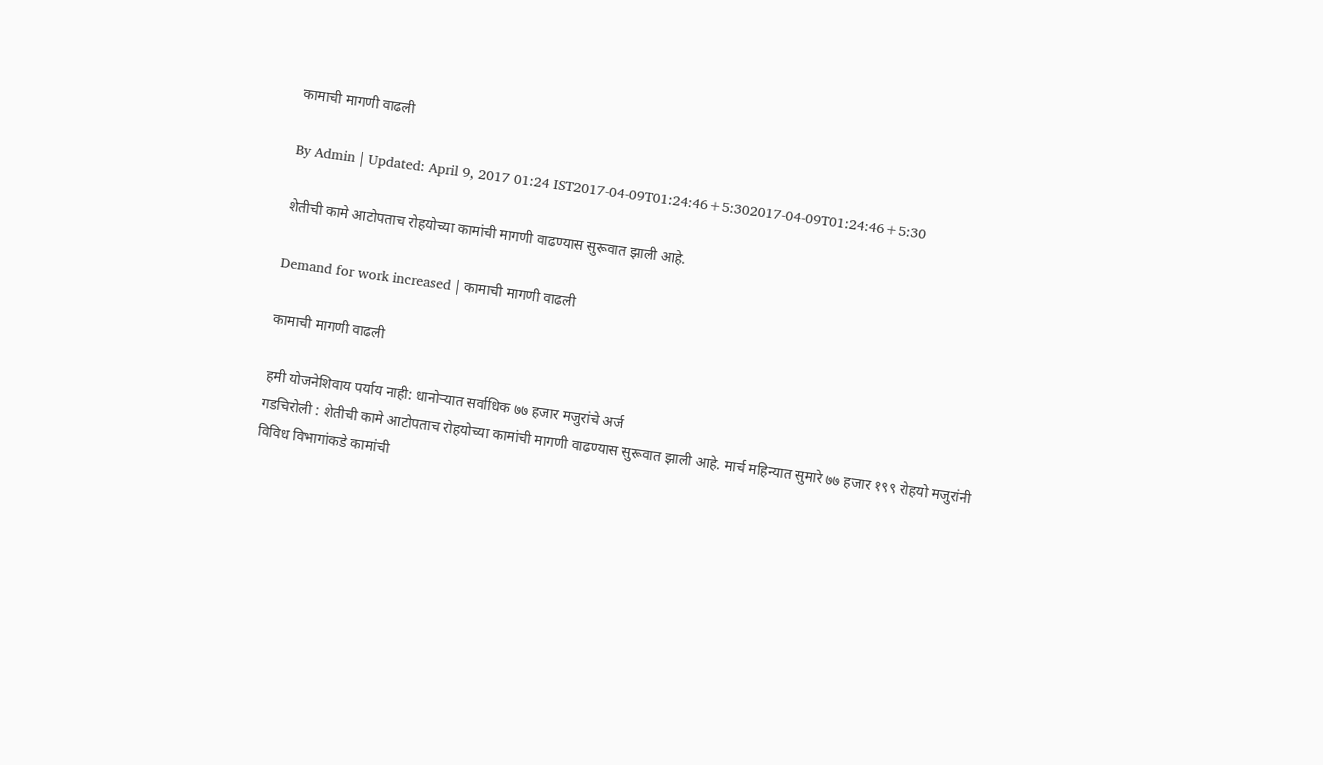कामाची मागणी वाढली

By Admin | Updated: April 9, 2017 01:24 IST2017-04-09T01:24:46+5:302017-04-09T01:24:46+5:30

शेतीची कामे आटोपताच रोहयोच्या कामांची मागणी वाढण्यास सुरूवात झाली आहे.

Demand for work increased | कामाची मागणी वाढली

कामाची मागणी वाढली

हमी योजनेशिवाय पर्याय नाही: धानोऱ्यात सर्वाधिक ७७ हजार मजुरांचे अर्ज
गडचिरोली : शेतीची कामे आटोपताच रोहयोच्या कामांची मागणी वाढण्यास सुरूवात झाली आहे. मार्च महिन्यात सुमारे ७७ हजार १९९ रोहयो मजुरांनी विविध विभागांकडे कामांची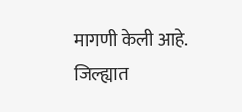मागणी केली आहे.
जिल्ह्यात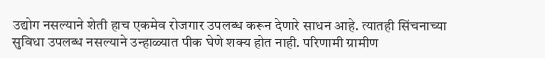उद्योग नसल्याने शेती हाच एकमेव रोजगार उपलब्ध करून देणारे साधन आहे. त्यातही सिंचनाच्या सुविधा उपलब्ध नसल्याने उन्हाळ्यात पीक घेणे शक्य होत नाही. परिणामी ग्रामीण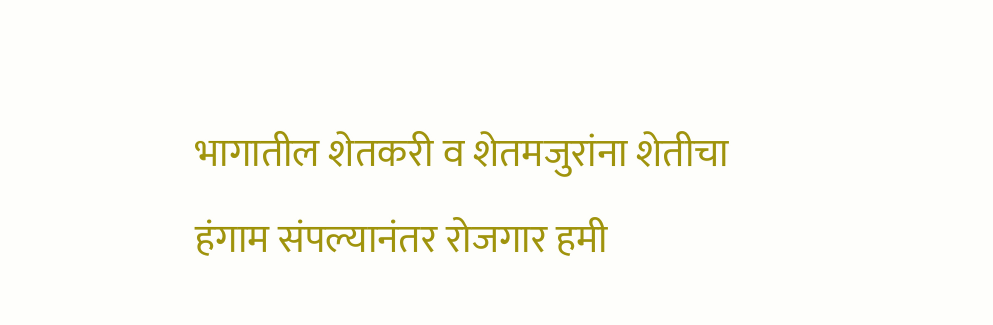भागातील शेतकरी व शेतमजुरांना शेतीचा हंगाम संपल्यानंतर रोजगार हमी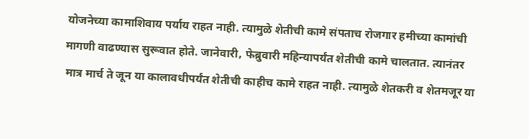योजनेच्या कामाशिवाय पर्याय राहत नाही. त्यामुळे शेतीची कामे संपताच रोजगार हमीच्या कामांची मागणी वाढण्यास सुरूवात होते. जानेवारी, फेब्रुवारी महिन्यापर्यंत शेतीची कामे चालतात. त्यानंतर मात्र मार्च ते जून या कालावधीपर्यंत शेतीची काहीच कामे राहत नाही. त्यामुळे शेतकरी व शेतमजूर या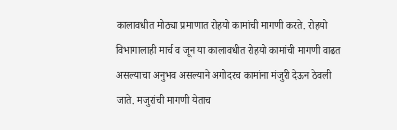कालावधीत मोठ्या प्रमाणात रोहयो कामांची मागणी करते. रोहयो विभागालाही मार्च व जून या कालावधीत रोहयो कामांची मागणी वाढत असल्याचा अनुभव असल्याने अगोदरच कामांना मंजुरी देऊन ठेवली जाते. मजुरांची मागणी येताच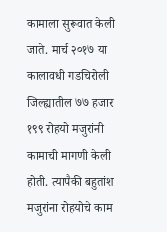कामाला सुरूवात केली जाते. मार्च २०१७ या कालावधी गडचिरोली जिल्ह्यातील ७७ हजार १९९ रोहयो मजुरांनी कामाची मागणी केली होती. त्यापैकी बहुतांश मजुरांना रोहयोचे काम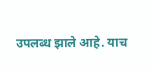उपलब्ध झाले आहे. याच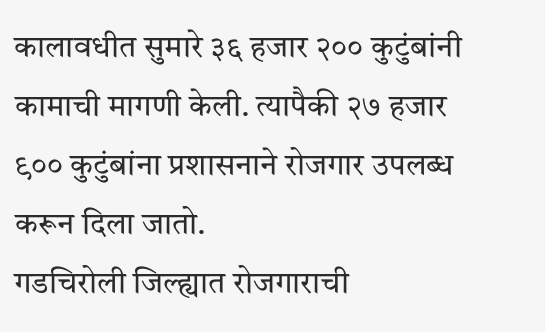कालावधीत सुमारे ३६ हजार २०० कुटुंबांनी कामाची मागणी केली. त्यापैकी २७ हजार ९०० कुटुंबांना प्रशासनाने रोजगार उपलब्ध करून दिला जातो.
गडचिरोली जिल्ह्यात रोजगाराची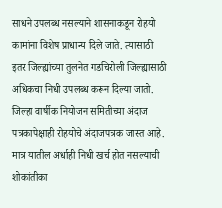साधने उपलब्ध नसल्याने शासनाकडून रोहयो कामांना विशेष प्राधान्य दिले जाते. त्यासाठी इतर जिल्ह्यांच्या तुलनेत गडचिरोली जिल्ह्यासाठी अधिकचा निधी उपलब्ध करून दिल्या जातो. जिल्हा वार्षीक नियोजन समितीच्या अंदाज पत्रकापेक्षाही रोहयोचे अंदाजपत्रक जास्त आहे. मात्र यातील अर्धाही निधी खर्च होत नसल्याची शोकांतीका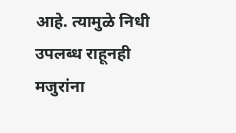आहे. त्यामुळे निधी उपलब्ध राहूनही मजुरांना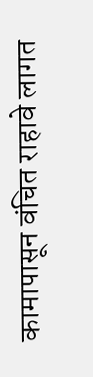कामापासून वंचित राहावे लागत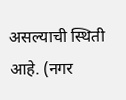असल्याची स्थिती आहे. (नगर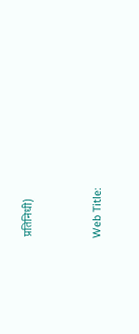प्रतिनिधी)



Web Title: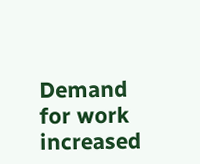Demand for work increased